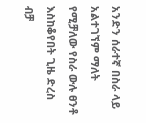አንድን ሰራተኛ በስራ ላይ አልተገኘም ማለት የሚቻለው የስራ ውሉ ፀንቶ እስከቆየበት ጊዜ ድረስ ብቻ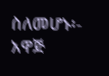ስለመሆኑ፡- አዋጅ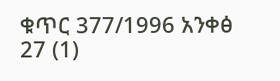ቁጥር 377/1996 አንቀፅ 27 (1)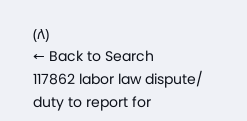(ለ)
← Back to Search
117862 labor law dispute/ duty to report for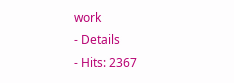work
- Details
- Hits: 2367